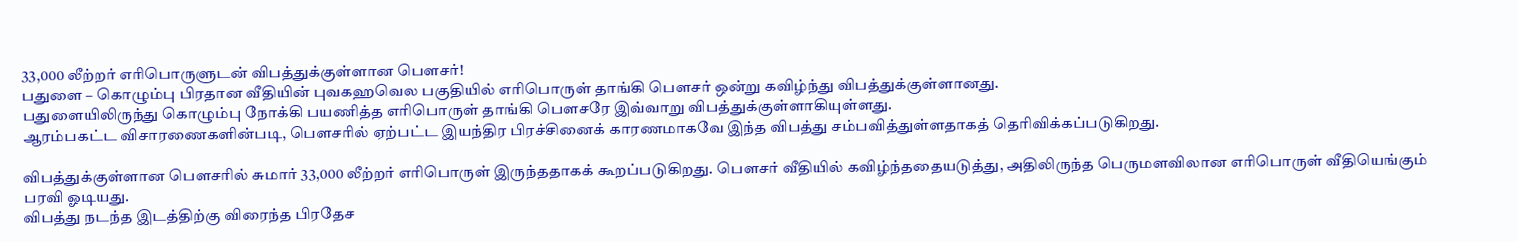33,000 லீற்றர் எரிபொருளுடன் விபத்துக்குள்ளான பௌசர்!
பதுளை – கொழும்பு பிரதான வீதியின் புவகஹவெல பகுதியில் எரிபொருள் தாங்கி பௌசர் ஒன்று கவிழ்ந்து விபத்துக்குள்ளானது.
பதுளையிலிருந்து கொழும்பு நோக்கி பயணித்த எரிபொருள் தாங்கி பௌசரே இவ்வாறு விபத்துக்குள்ளாகியுள்ளது.
ஆரம்பகட்ட விசாரணைகளின்படி, பௌசரில் ஏற்பட்ட இயந்திர பிரச்சினைக் காரணமாகவே இந்த விபத்து சம்பவித்துள்ளதாகத் தெரிவிக்கப்படுகிறது.

விபத்துக்குள்ளான பௌசரில் சுமார் 33,000 லீற்றர் எரிபொருள் இருந்ததாகக் கூறப்படுகிறது. பௌசர் வீதியில் கவிழ்ந்ததையடுத்து, அதிலிருந்த பெருமளவிலான எரிபொருள் வீதியெங்கும் பரவி ஓடியது.
விபத்து நடந்த இடத்திற்கு விரைந்த பிரதேச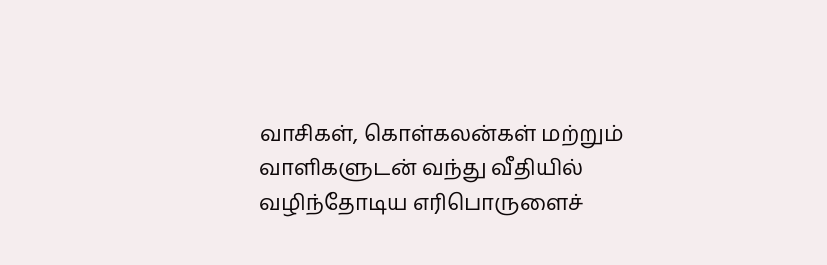வாசிகள், கொள்கலன்கள் மற்றும் வாளிகளுடன் வந்து வீதியில் வழிந்தோடிய எரிபொருளைச்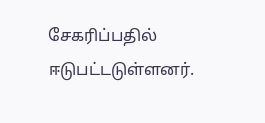சேகரிப்பதில் ஈடுபட்டடுள்ளனர்.